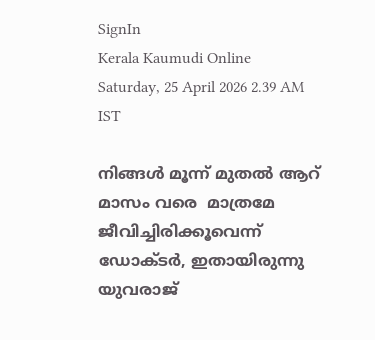SignIn
Kerala Kaumudi Online
Saturday, 25 April 2026 2.39 AM IST

നിങ്ങൾ മൂന്ന് മുതൽ ആറ് മാസം വരെ  മാത്രമേ ജീവിച്ചിരിക്കൂവെന്ന് ഡോക്‌ടർ, ഇതായിരുന്നു യുവരാജ്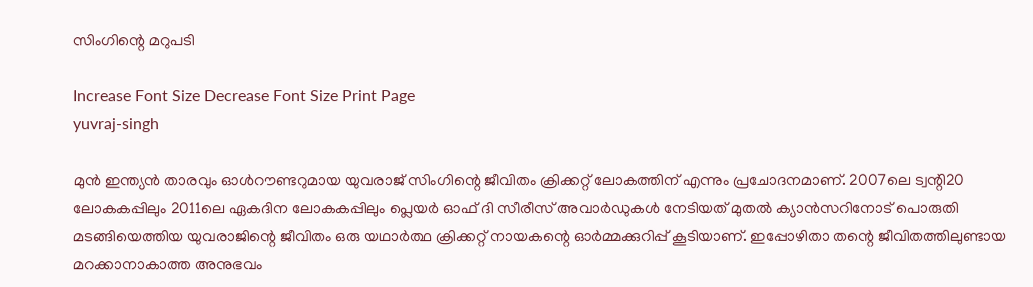സിംഗിന്റെ മറുപടി

Increase Font Size Decrease Font Size Print Page
yuvraj-singh

മുൻ ഇന്ത്യൻ താരവും ഓൾറൗണ്ടറുമായ യുവരാജ് സിംഗിന്റെ ജീവിതം ക്രിക്കറ്റ് ലോകത്തിന് എന്നും പ്രചോദനമാണ്. 2007ലെ ട്വന്റി20 ലോകകപ്പിലും 2011ലെ ഏകദിന ലോകകപ്പിലും പ്ലെയർ ഓഫ് ദി സീരീസ് അവാർഡുകൾ നേടിയത് മുതൽ ക്യാൻസറിനോട് പൊരുതി മടങ്ങിയെത്തിയ യുവരാജിന്റെ ജീവിതം ഒരു യഥാർത്ഥ ക്രിക്കറ്റ് നായകന്റെ ഓർമ്മക്കുറിപ്പ് കൂടിയാണ്. ഇപ്പോഴിതാ തന്റെ ജീവിതത്തിലുണ്ടായ മറക്കാനാകാത്ത അനുഭവം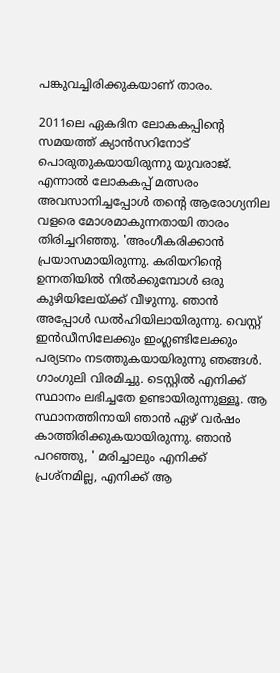പങ്കുവച്ചിരിക്കുകയാണ് താരം.

2011ലെ ഏകദിന ലോകകപ്പിന്റെ സമയത്ത് ക്യാൻസറിനോട് പൊരുതുകയായിരുന്നു യുവരാജ്. എന്നാൽ ലോകകപ്പ് മത്സരം അവസാനിച്ചപ്പോൾ തന്റെ ആരോഗ്യനില വളരെ മോശമാകുന്നതായി താരം തിരിച്ചറിഞ്ഞു. 'അംഗീകരിക്കാൻ പ്രയാസമായിരുന്നു. കരിയറിന്റെ ഉന്നതിയിൽ നിൽക്കുമ്പോൾ ഒരു കുഴിയിലേയ്ക്ക് വീഴുന്നു. ഞാൻ അപ്പോൾ ഡൽഹിയിലായിരുന്നു. വെസ്റ്റ് ഇൻഡീസിലേക്കും ഇംഗ്ലണ്ടിലേക്കും പര്യടനം നടത്തുകയായിരുന്നു ഞങ്ങൾ. ഗാംഗുലി വിരമിച്ചു. ടെസ്റ്റിൽ എനിക്ക് സ്ഥാനം ലഭിച്ചതേ ഉണ്ടായിരുന്നുള്ളൂ. ആ സ്ഥാനത്തിനായി ഞാൻ ഏഴ് വർഷം കാത്തിരിക്കുകയായിരുന്നു. ഞാൻ പറഞ്ഞു, ' മരിച്ചാലും എനിക്ക് പ്രശ്‌നമില്ല, എനിക്ക് ആ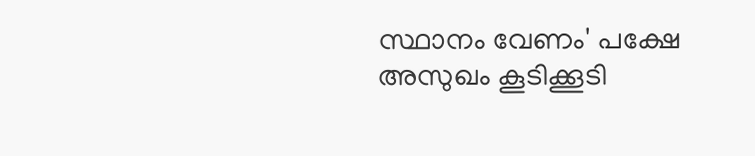സ്ഥാനം വേണം' പക്ഷേ അസുഖം കൂടിക്കൂടി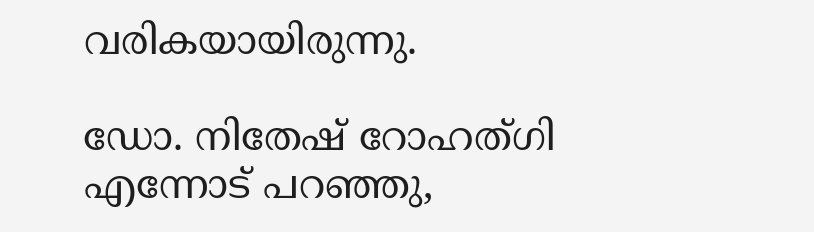വരികയായിരുന്നു.

ഡോ. നിതേഷ് റോഹത്ഗി എന്നോട് പറഞ്ഞു,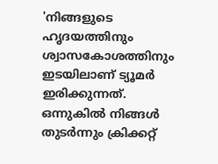'നിങ്ങളുടെ ഹൃദയത്തിനും ശ്വാസകോശത്തിനും ഇടയിലാണ് ട്യൂമർ ഇരിക്കുന്നത്. ഒന്നുകിൽ നിങ്ങൾ തുടർന്നും ക്രിക്കറ്റ്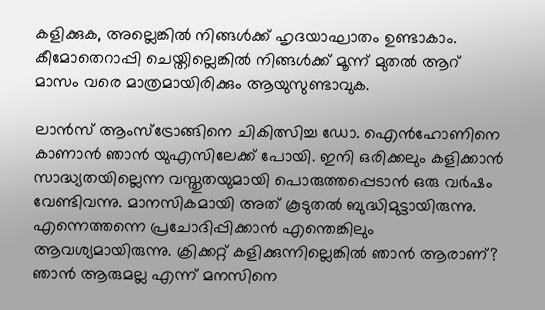കളിക്കുക, അല്ലെങ്കിൽ നിങ്ങൾക്ക് ഹൃദയാഘാതം ഉണ്ടാകാം. കീമോതെറാപ്പി ചെയ്തില്ലെങ്കിൽ നിങ്ങൾക്ക് മൂന്ന് മുതൽ ആറ് മാസം വരെ മാത്രമായിരിക്കും ആയുസുണ്ടാവുക.

ലാൻസ് ആംസ്ട്രോങ്ങിനെ ചികിത്സിച്ച ഡോ. ഐൻഹോണിനെ കാണാൻ ഞാൻ യുഎസിലേക്ക് പോയി. ഇനി ഒരിക്കലും കളിക്കാൻ സാദ്ധ്യതയില്ലെന്ന വസ്തുതയുമായി പൊരുത്തപ്പെടാൻ ഒരു വർഷം വേണ്ടിവന്നു. മാനസികമായി അത് കൂടുതൽ ബുദ്ധിമുട്ടായിരുന്നു. എന്നെത്തന്നെ പ്രചോദിപ്പിക്കാൻ എന്തെങ്കിലും ആവശ്യമായിരുന്നു. ക്രിക്കറ്റ് കളിക്കുന്നില്ലെങ്കിൽ ഞാൻ ആരാണ്? ഞാൻ ആരുമല്ല എന്ന് മനസിനെ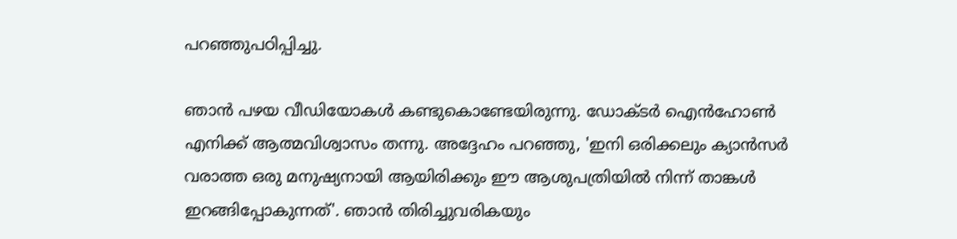പറഞ്ഞുപഠിപ്പിച്ചു.

ഞാൻ പഴയ വീഡിയോകൾ കണ്ടുകൊണ്ടേയിരുന്നു. ഡോക്ടർ ഐൻഹോൺ എനിക്ക് ആത്മവിശ്വാസം തന്നു. അദ്ദേഹം പറഞ്ഞു, 'ഇനി ഒരിക്കലും ക്യാൻസർ വരാത്ത ഒരു മനുഷ്യനായി ആയിരിക്കും ഈ ആശുപത്രിയിൽ നിന്ന് താങ്കൾ ഇറങ്ങിപ്പോകുന്നത്'. ഞാൻ തിരിച്ചുവരികയും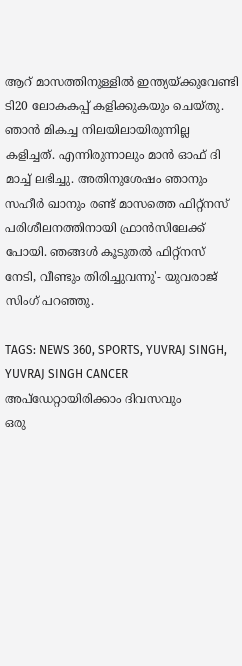ആറ് മാസത്തിനുള്ളിൽ ഇന്ത്യയ്ക്കുവേണ്ടി ടി20 ലോകകപ്പ് കളിക്കുകയും ചെയ്തു. ഞാൻ മികച്ച നിലയിലായിരുന്നില്ല കളിച്ചത്. എന്നിരുന്നാലും മാൻ ഓഫ് ദി മാച്ച് ലഭിച്ചു. അതിനുശേഷം ഞാനും സഹീർ ഖാനും രണ്ട് മാസത്തെ ഫിറ്റ്നസ് പരിശീലനത്തിനായി ഫ്രാൻസിലേക്ക് പോയി. ഞങ്ങൾ കൂടുതൽ ഫിറ്റ്നസ് നേടി, വീണ്ടും തിരിച്ചുവന്നു'- യുവരാജ് സിംഗ് പറഞ്ഞു.

TAGS: NEWS 360, SPORTS, YUVRAJ SINGH, YUVRAJ SINGH CANCER
അപ്ഡേറ്റായിരിക്കാം ദിവസവും
ഒരു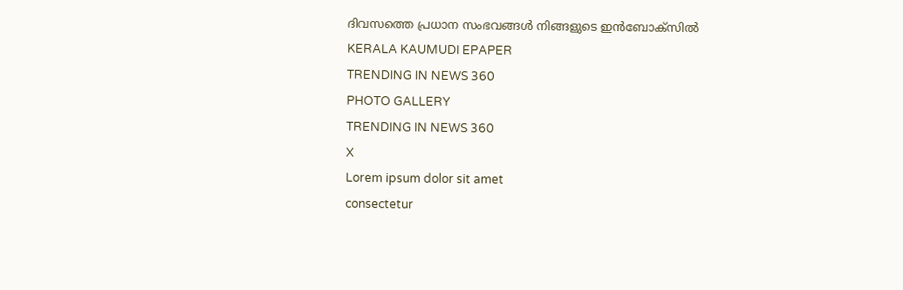ദിവസത്തെ പ്രധാന സംഭവങ്ങൾ നിങ്ങളുടെ ഇൻബോക്സിൽ
KERALA KAUMUDI EPAPER
TRENDING IN NEWS 360
PHOTO GALLERY
TRENDING IN NEWS 360
X
Lorem ipsum dolor sit amet
consectetur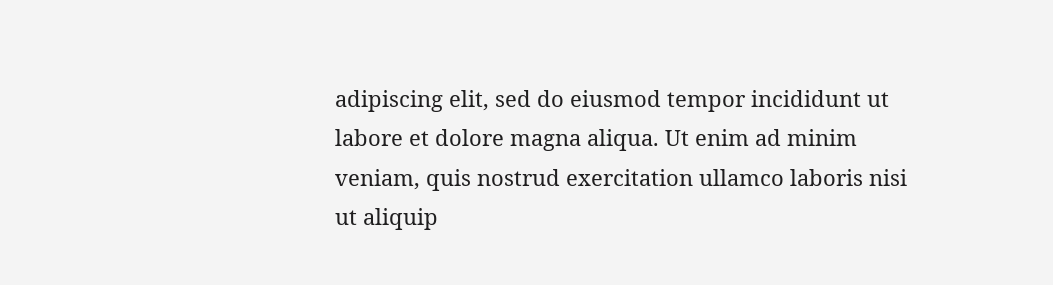adipiscing elit, sed do eiusmod tempor incididunt ut labore et dolore magna aliqua. Ut enim ad minim veniam, quis nostrud exercitation ullamco laboris nisi ut aliquip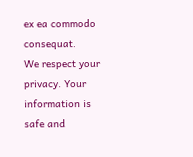ex ea commodo consequat.
We respect your privacy. Your information is safe and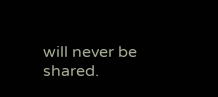will never be shared.